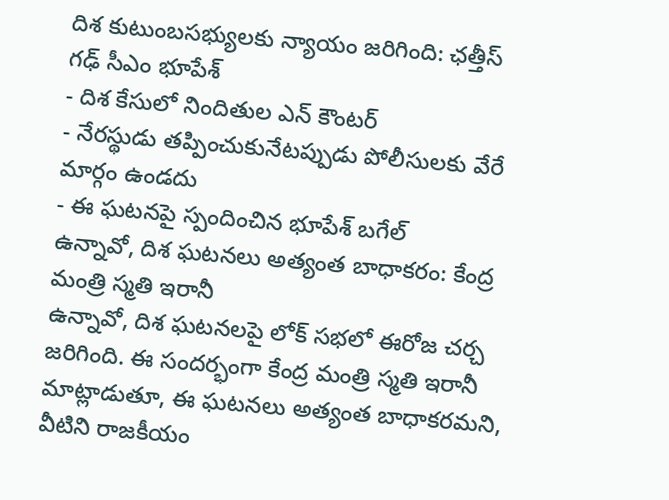దిశ కుటుంబసభ్యులకు న్యాయం జరిగింది: ఛత్తీస్ గఢ్ సీఎం భూపేశ్
- దిశ కేసులో నిందితుల ఎన్ కౌంటర్
- నేరస్థుడు తప్పించుకునేటప్పుడు పోలీసులకు వేరే మార్గం ఉండదు
- ఈ ఘటనపై స్పందించిన భూపేశ్ బగేల్
ఉన్నావో, దిశ ఘటనలు అత్యంత బాధాకరం: కేంద్ర మంత్రి స్మతి ఇరానీ
ఉన్నావో, దిశ ఘటనలపై లోక్ సభలో ఈరోజ చర్చ జరిగింది. ఈ సందర్భంగా కేంద్ర మంత్రి స్మతి ఇరానీ మాట్లాడుతూ, ఈ ఘటనలు అత్యంత బాధాకరమని, వీటిని రాజకీయం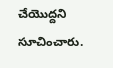చేయొద్దని సూచించారు.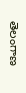తెలంగాణ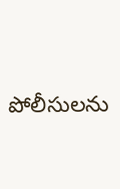పోలీసులను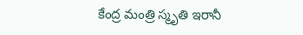కేంద్ర మంత్రి స్మృతి ఇరానీ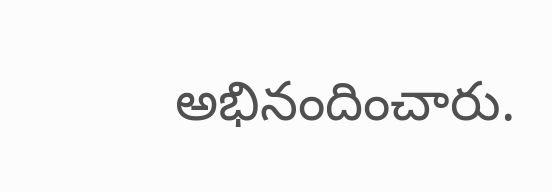అభినందించారు.